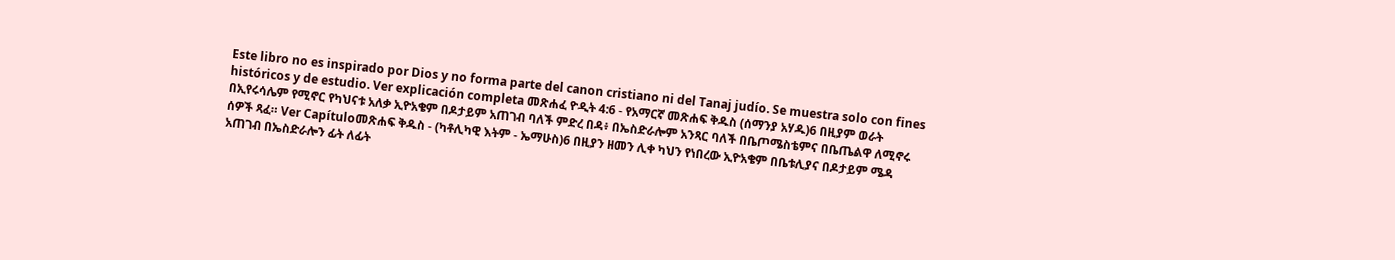Este libro no es inspirado por Dios y no forma parte del canon cristiano ni del Tanaj judío. Se muestra solo con fines históricos y de estudio. Ver explicación completa መጽሐፈ ዮዲት 4:6 - የአማርኛ መጽሐፍ ቅዱስ (ሰማንያ አሃዱ)6 በዚያም ወራት በኢየሩሳሌም የሚኖር የካህናቱ አለቃ ኢዮአቄም በዶታይም አጠገብ ባለች ምድረ በዳ፥ በኤስድራሎም አንጻር ባለች በቤጦሜስቴምና በቤጤልዋ ለሚኖሩ ሰዎች ጻፈ። Ver Capítuloመጽሐፍ ቅዱስ - (ካቶሊካዊ እትም - ኤማሁስ)6 በዚያን ዘመን ሊቀ ካህን የነበረው ኢዮአቄም በቤቱሊያና በዶታይም ሜዳ አጠገብ በኤስድራሎን ፊት ለፊት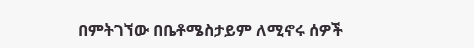በምትገኘው በቤቶሜስታይም ለሚኖሩ ሰዎች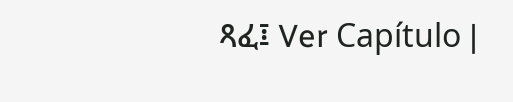ጻፈ፤ Ver Capítulo |